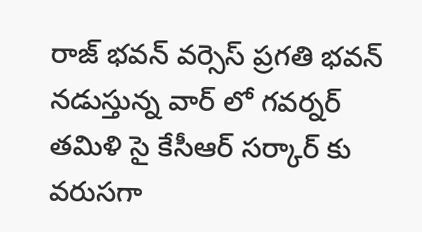రాజ్ భవన్ వర్సెస్ ప్రగతి భవన్ నడుస్తున్న వార్ లో గవర్నర్ తమిళి సై కేసీఆర్ సర్కార్ కు వరుసగా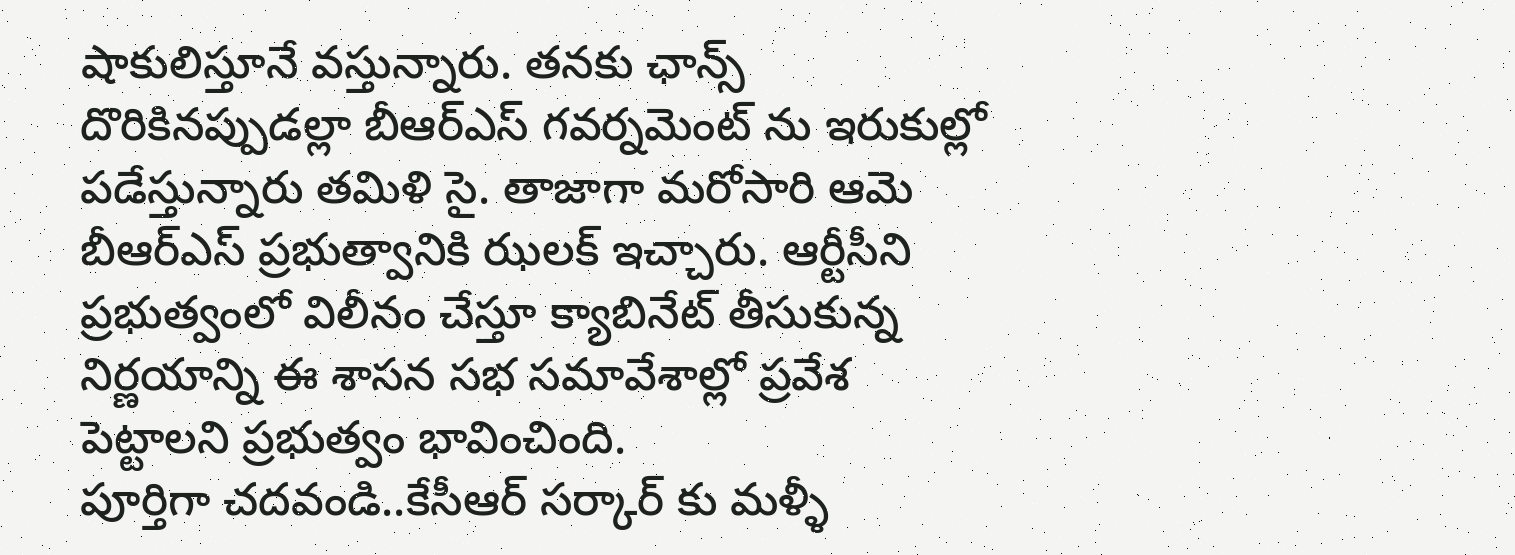షాకులిస్తూనే వస్తున్నారు. తనకు ఛాన్స్ దొరికినప్పుడల్లా బీఆర్ఎస్ గవర్నమెంట్ ను ఇరుకుల్లో పడేస్తున్నారు తమిళి సై. తాజాగా మరోసారి ఆమె బీఆర్ఎస్ ప్రభుత్వానికి ఝలక్ ఇచ్చారు. ఆర్టీసీని ప్రభుత్వంలో విలీనం చేస్తూ క్యాబినేట్ తీసుకున్న నిర్ణయాన్ని ఈ శాసన సభ సమావేశాల్లో ప్రవేశ పెట్టాలని ప్రభుత్వం భావించింది.
పూర్తిగా చదవండి..కేసీఆర్ సర్కార్ కు మళ్ళీ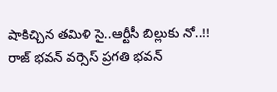షాకిచ్చిన తమిళి సై..ఆర్టీసీ బిల్లుకు నో..!!
రాజ్ భవన్ వర్సెస్ ప్రగతి భవన్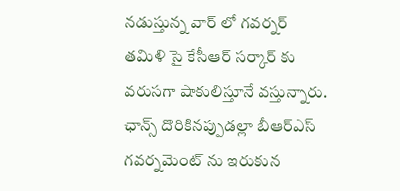నడుస్తున్న వార్ లో గవర్నర్ తమిళి సై కేసీఆర్ సర్కార్ కు వరుసగా షాకులిస్తూనే వస్తున్నారు. ఛాన్స్ దొరికినప్పుడల్లా బీఆర్ఎస్ గవర్నమెంట్ ను ఇరుకున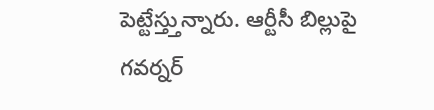పెట్టేస్త్తున్నారు. ఆర్టీసీ బిల్లుపై గవర్నర్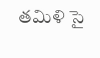తమిళి సై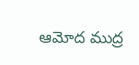ఆమోద ముద్ర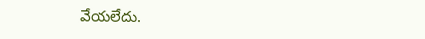వేయలేదు.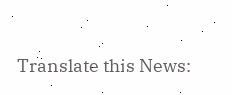Translate this News: